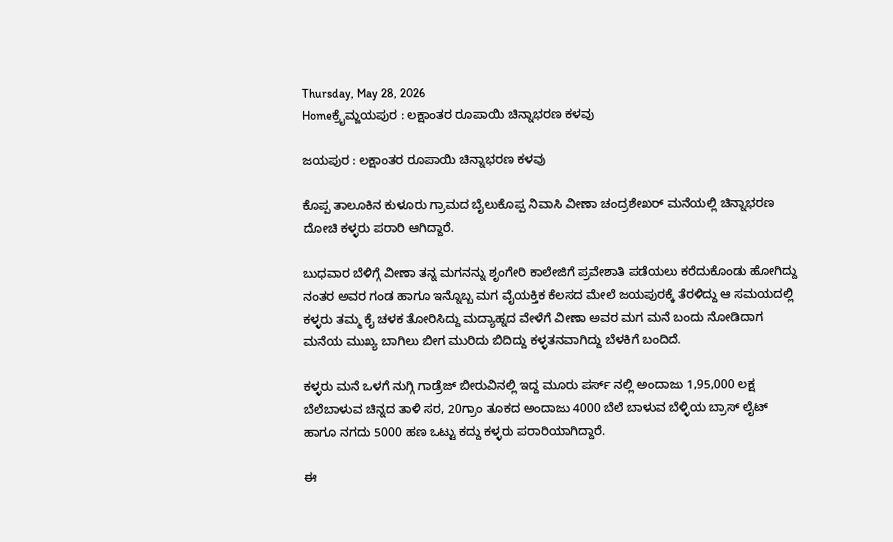Thursday, May 28, 2026
Homeಕ್ರೈಮ್ಜಯಪುರ : ಲಕ್ಷಾಂತರ ರೂಪಾಯಿ ಚಿನ್ನಾಭರಣ ಕಳವು

ಜಯಪುರ : ಲಕ್ಷಾಂತರ ರೂಪಾಯಿ ಚಿನ್ನಾಭರಣ ಕಳವು

ಕೊಪ್ಪ ತಾಲೂಕಿನ ಕುಳೂರು ಗ್ರಾಮದ ಬೈಲುಕೊಪ್ಪ ನಿವಾಸಿ ವೀಣಾ ಚಂದ್ರಶೇಖರ್ ಮನೆಯಲ್ಲಿ ಚಿನ್ನಾಭರಣ ದೋಚಿ ಕಳ್ಳರು ಪರಾರಿ ಆಗಿದ್ದಾರೆ.

ಬುಧವಾರ ಬೆಳಿಗ್ಗೆ ವೀಣಾ ತನ್ನ ಮಗನನ್ನು ಶೃಂಗೇರಿ ಕಾಲೇಜಿಗೆ ಪ್ರವೇಶಾತಿ ಪಡೆಯಲು ಕರೆದುಕೊಂಡು ಹೋಗಿದ್ದು ನಂತರ ಅವರ ಗಂಡ ಹಾಗೂ ಇನ್ನೊಬ್ಬ ಮಗ ವೈಯಕ್ತಿಕ ಕೆಲಸದ ಮೇಲೆ ಜಯಪುರಕ್ಕೆ ತೆರಳಿದ್ದು ಆ ಸಮಯದಲ್ಲಿ ಕಳ್ಳರು ತಮ್ಮ ಕೈ ಚಳಕ ತೋರಿಸಿದ್ದು ಮದ್ಯಾಹ್ನದ ವೇಳೆಗೆ ವೀಣಾ ಅವರ ಮಗ ಮನೆ ಬಂದು ನೋಡಿದಾಗ ಮನೆಯ ಮುಖ್ಯ ಬಾಗಿಲು ಬೀಗ ಮುರಿದು ಬಿದಿದ್ದು ಕಳ್ಳತನವಾಗಿದ್ದು ಬೆಳಕಿಗೆ ಬಂದಿದೆ.

ಕಳ್ಳರು ಮನೆ ಒಳಗೆ ನುಗ್ಗಿ ಗಾಡ್ರೆಜ್ ಬೀರುವಿನಲ್ಲಿ ಇದ್ದ ಮೂರು ಪರ್ಸ್ ನಲ್ಲಿ ಅಂದಾಜು 1,95,000 ಲಕ್ಷ ಬೆಲೆಬಾಳುವ ಚಿನ್ನದ ತಾಳಿ ಸರ, 20ಗ್ರಾಂ ತೂಕದ ಅಂದಾಜು 4000 ಬೆಲೆ ಬಾಳುವ ಬೆಳ್ಳಿಯ ಬ್ರಾಸ್ ಲೈಟ್ ಹಾಗೂ ನಗದು 5000 ಹಣ ಒಟ್ಟು ಕದ್ದು ಕಳ್ಳರು ಪರಾರಿಯಾಗಿದ್ದಾರೆ.

ಈ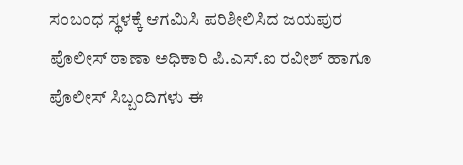ಸಂಬಂಧ ಸ್ಥಳಕ್ಕೆ ಆಗಮಿಸಿ ಪರಿಶೀಲಿಸಿದ ಜಯಪುರ ಪೊಲೀಸ್ ಠಾಣಾ ಅಧಿಕಾರಿ ಪಿ.ಎಸ್.ಐ ರವೀಶ್ ಹಾಗೂ ಪೊಲೀಸ್ ಸಿಬ್ಬಂದಿಗಳು ಈ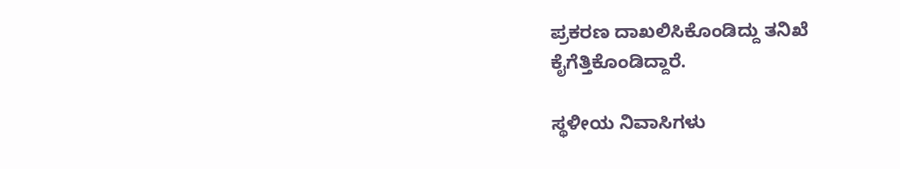ಪ್ರಕರಣ ದಾಖಲಿಸಿಕೊಂಡಿದ್ದು ತನಿಖೆ ಕೈಗೆತ್ತಿಕೊಂಡಿದ್ದಾರೆ.

ಸ್ಥಳೀಯ ನಿವಾಸಿಗಳು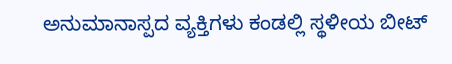ಅನುಮಾನಾಸ್ಪದ ವ್ಯಕ್ತಿಗಳು ಕಂಡಲ್ಲಿ ಸ್ಥಳೀಯ ಬೀಟ್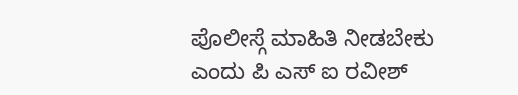ಪೊಲೀಸ್ಗೆ ಮಾಹಿತಿ ನೀಡಬೇಕು ಎಂದು ಪಿ ಎಸ್ ಐ ರವೀಶ್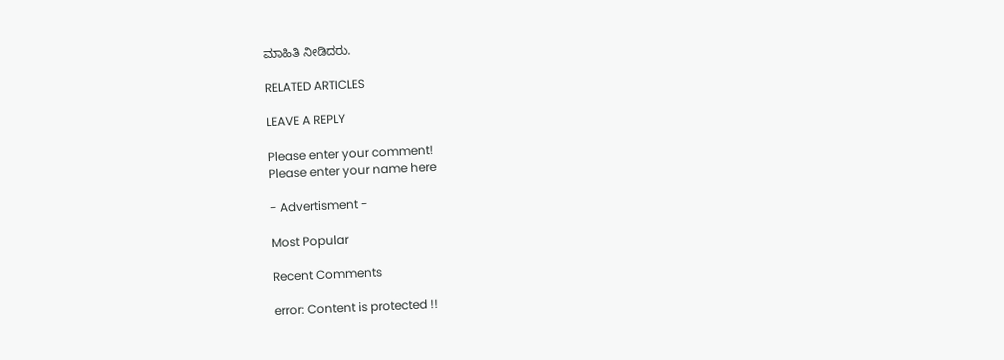ಮಾಹಿತಿ ನೀಡಿದರು.

RELATED ARTICLES

LEAVE A REPLY

Please enter your comment!
Please enter your name here

- Advertisment -

Most Popular

Recent Comments

error: Content is protected !!